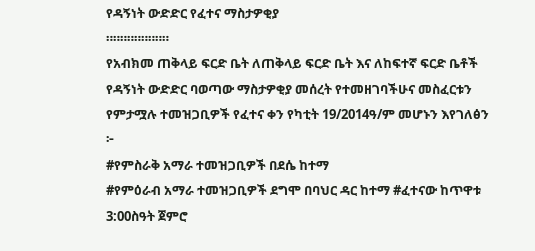የዳኝነት ውድድር የፈተና ማስታዎቂያ
።።።።።።።።።
የአብክመ ጠቅላይ ፍርድ ቤት ለጠቅላይ ፍርድ ቤት እና ለከፍተኛ ፍርድ ቤቶች የዳኝነት ውድድር ባወጣው ማስታዎቂያ መሰረት የተመዘገባችሁና መስፈርቱን የምታሟሉ ተመዝጋቢዎች የፈተና ቀን የካቲት 19/2014ዓ/ም መሆኑን እየገለፅን ፦
#የምስራቅ አማራ ተመዝጋቢዎች በደሴ ከተማ
#የምዕራብ አማራ ተመዝጋቢዎች ደግሞ በባህር ዳር ከተማ #ፈተናው ከጥዋቱ 3:00ስዓት ጀምሮ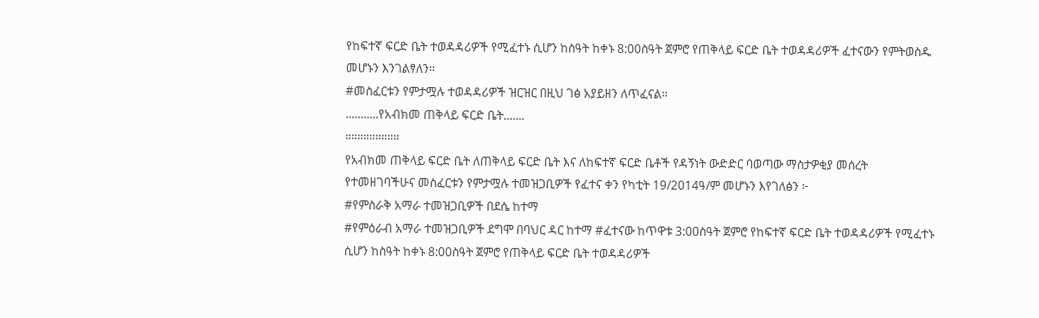የከፍተኛ ፍርድ ቤት ተወዳዳሪዎች የሚፈተኑ ሲሆን ከስዓት ከቀኑ 8:00ስዓት ጀምሮ የጠቅላይ ፍርድ ቤት ተወዳዳሪዎች ፈተናውን የምትወስዱ መሆኑን እንገልፃለን።
#መስፈርቱን የምታሟሉ ተወዳዳሪዎች ዝርዝር በዚህ ገፅ አያይዘን ለጥፈናል።
...........የአብክመ ጠቅላይ ፍርድ ቤት.......
።።።።።።።።።
የአብክመ ጠቅላይ ፍርድ ቤት ለጠቅላይ ፍርድ ቤት እና ለከፍተኛ ፍርድ ቤቶች የዳኝነት ውድድር ባወጣው ማስታዎቂያ መሰረት የተመዘገባችሁና መስፈርቱን የምታሟሉ ተመዝጋቢዎች የፈተና ቀን የካቲት 19/2014ዓ/ም መሆኑን እየገለፅን ፦
#የምስራቅ አማራ ተመዝጋቢዎች በደሴ ከተማ
#የምዕራብ አማራ ተመዝጋቢዎች ደግሞ በባህር ዳር ከተማ #ፈተናው ከጥዋቱ 3:00ስዓት ጀምሮ የከፍተኛ ፍርድ ቤት ተወዳዳሪዎች የሚፈተኑ ሲሆን ከስዓት ከቀኑ 8:00ስዓት ጀምሮ የጠቅላይ ፍርድ ቤት ተወዳዳሪዎች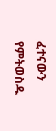ፈተናውን የምትወስዱ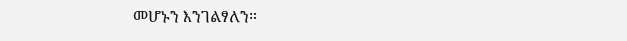መሆኑን እንገልፃለን።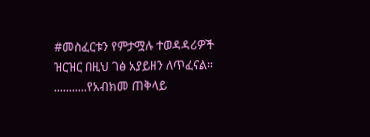#መስፈርቱን የምታሟሉ ተወዳዳሪዎች ዝርዝር በዚህ ገፅ አያይዘን ለጥፈናል።
...........የአብክመ ጠቅላይ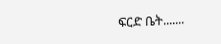ፍርድ ቤት.......